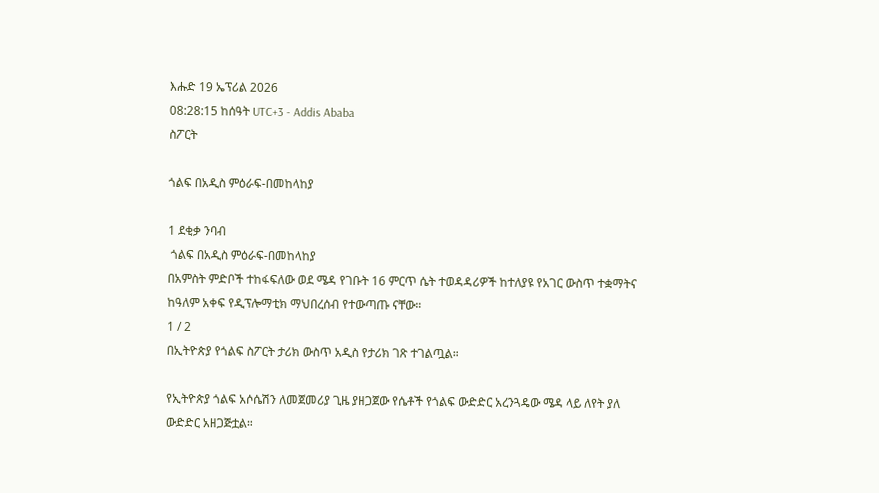እሑድ 19 ኤፕሪል 2026
08:28:15 ከሰዓት UTC+3 - Addis Ababa
ስፖርት

ጎልፍ በአዲስ ምዕራፍ-በመከላከያ

1 ደቂቃ ንባብ
 ጎልፍ በአዲስ ምዕራፍ-በመከላከያ
በአምስት ምድቦች ተከፋፍለው ወደ ሜዳ የገቡት 16 ምርጥ ሴት ተወዳዳሪዎች ከተለያዩ የአገር ውስጥ ተቋማትና ከዓለም አቀፍ የዲፕሎማቲክ ማህበረሰብ የተውጣጡ ናቸው።
1 / 2
በኢትዮጵያ የጎልፍ ስፖርት ታሪክ ውስጥ አዲስ የታሪክ ገጽ ተገልጧል።

የኢትዮጵያ ጎልፍ አሶሴሽን ለመጀመሪያ ጊዜ ያዘጋጀው የሴቶች የጎልፍ ውድድር አረንጓዴው ሜዳ ላይ ለየት ያለ ውድድር አዘጋጅቷል።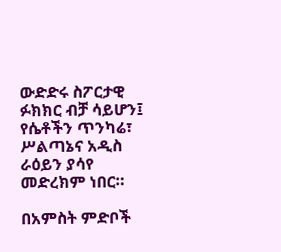ውድድሩ ስፖርታዊ ፉክክር ብቻ ሳይሆን፤ የሴቶችን ጥንካሬ፣ ሥልጣኔና አዲስ ራዕይን ያሳየ መድረክም ነበር።

በአምስት ምድቦች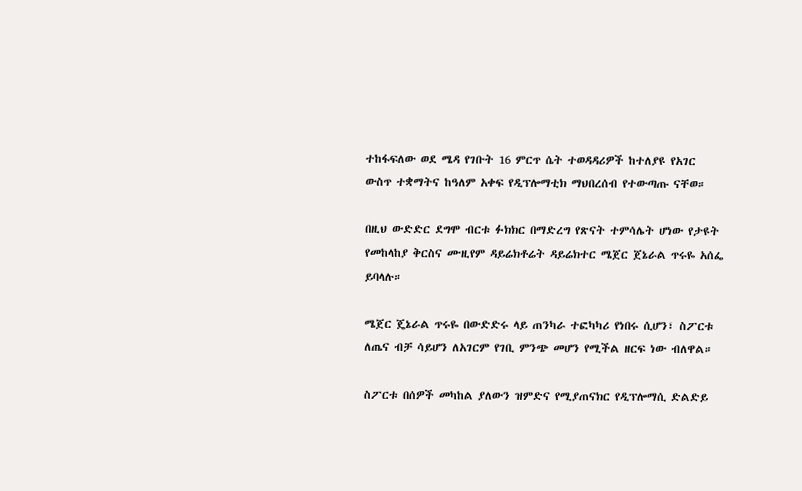ተከፋፍለው ወደ ሜዳ የገቡት 16 ምርጥ ሴት ተወዳዳሪዎች ከተለያዩ የአገር ውስጥ ተቋማትና ከዓለም አቀፍ የዲፕሎማቲክ ማህበረሰብ የተውጣጡ ናቸወ።

በዚህ ውድድር ደግሞ ብርቱ ፉክክር በማድረግ የጽናት ተምሳሌት ሆነው የታዩት የመከላከያ ቅርስና ሙዚየም ዳይሬክቶሬት ዳይሬክተር ሜጀር ጀኔራል ጥሩዬ አሰፌ ይባላሉ።

ሜጀር ጄኔራል ጥሩዬ በውድድሩ ላይ ጠንካራ ተፎካካሪ የነበሩ ሲሆን፣ ስፖርቱ ለጤና ብቻ ሳይሆን ለአገርም የገቢ ምንጭ መሆን የሚችል ዘርፍ ነው ብለዋል።

ስፖርቱ በሰዎች መካከል ያለውን ዝምድና የሚያጠናክር የዲፕሎማሲ ድልድይ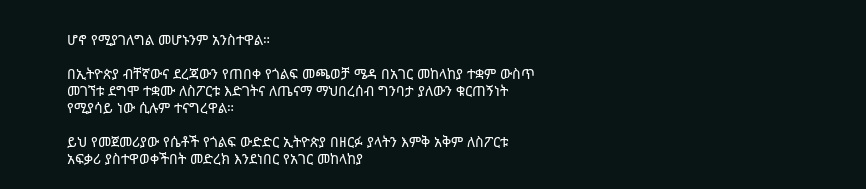ሆኖ የሚያገለግል መሆኑንም አንስተዋል።

በኢትዮጵያ ብቸኛውና ደረጃውን የጠበቀ የጎልፍ መጫወቻ ሜዳ በአገር መከላከያ ተቋም ውስጥ መገኘቱ ደግሞ ተቋሙ ለስፖርቱ እድገትና ለጤናማ ማህበረሰብ ግንባታ ያለውን ቁርጠኝነት የሚያሳይ ነው ሲሉም ተናግረዋል።

ይህ የመጀመሪያው የሴቶች የጎልፍ ውድድር ኢትዮጵያ በዘርፉ ያላትን እምቅ አቅም ለስፖርቱ አፍቃሪ ያስተዋወቀችበት መድረክ እንደነበር የአገር መከላከያ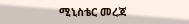ሚኒስቴር መረጃ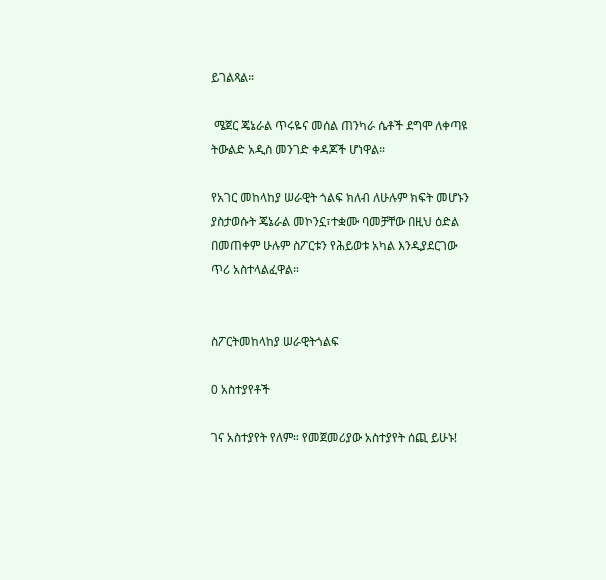ይገልጻል።

 ሜጀር ጄኔራል ጥሩዬና መሰል ጠንካራ ሴቶች ደግሞ ለቀጣዩ ትውልድ አዲስ መንገድ ቀዳጆች ሆነዋል።

የአገር መከላከያ ሠራዊት ጎልፍ ክለብ ለሁሉም ክፍት መሆኑን ያስታወሱት ጄኔራል መኮንኗ፣ተቋሙ ባመቻቸው በዚህ ዕድል በመጠቀም ሁሉም ስፖርቱን የሕይወቱ አካል እንዲያደርገው ጥሪ አስተላልፈዋል።


ስፖርትመከላከያ ሠራዊትጎልፍ

0 አስተያየቶች

ገና አስተያየት የለም። የመጀመሪያው አስተያየት ሰጪ ይሁኑ!